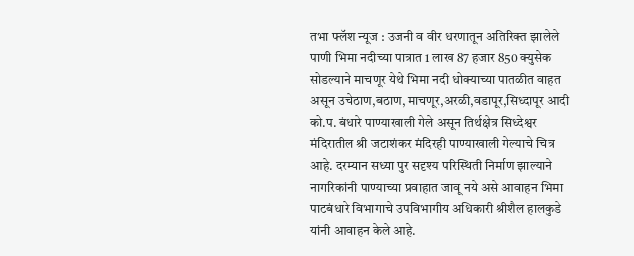तभा फ्लॅश न्यूज : उजनी व वीर धरणातून अतिरिक्त झालेले पाणी भिमा नदीच्या पात्रात 1 लाख 87 हजार 850 क्युसेक सोडल्याने माचणूर येथे भिमा नदी धोक्याच्या पातळीत वाहत असून उचेठाण,बठाण, माचणूर,अरळी,वडापूर,सिध्दापूर आदी को.प. बंधारे पाण्याखाली गेले असून तिर्थक्षेत्र सिध्देश्वर मंदिरातील श्री जटाशंकर मंदिरही पाण्याखाली गेल्याचे चित्र आहे. दरम्यान सध्या पुर सदृश्य परिस्थिती निर्माण झाल्याने नागरिकांनी पाण्याच्या प्रवाहात जावू नये असे आवाहन भिमा पाटबंधारे विभागाचे उपविभागीय अधिकारी श्रीशैल हालकुडे यांनी आवाहन केले आहे.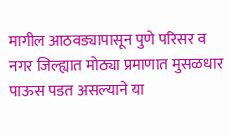मागील आठवड्यापासून पुणे परिसर व नगर जिल्ह्यात मोठ्या प्रमाणात मुसळधार पाऊस पडत असल्याने या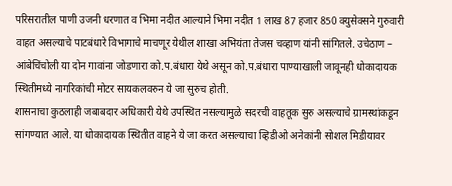परिसरातील पाणी उजनी धरणात व भिमा नदीत आल्याने भिमा नदीत 1 लाख 87 हजार 850 क्युसेक्सने गुरुवारी वाहत असल्याचे पाटबंधारे विभागाचे माचणूर येथील शाखा अभियंता तेजस चव्हाण यांनी सांगितले. उचेठाण – आंबेचिंचोली या दोन गावांना जोडणारा को.प.बंधारा येथे असून को.प.बंधारा पाण्याखाली जावूनही धोकादायक स्थितीमध्ये नागरिकांची मोटर सायकलवरुन ये जा सुरुच होती.
शासनाचा कुठलाही जबाबदार अधिकारी येथे उपस्थित नसल्यामुळे सदरची वाहतूक सुरु असल्याचे ग्रामस्थांकडून सांगण्यात आले. या धोकादायक स्थितीत वाहने ये जा करत असल्याचा व्हिडीओ अनेकांनी सोशल मिडीयावर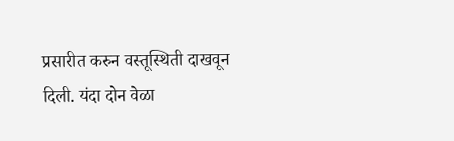प्रसारीत करुन वस्तूस्थिती दाखवून दिली. यंदा दोन वेळा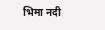भिमा नदी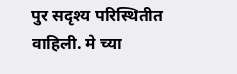पुर सदृश्य परिस्थितीत वाहिली. मे च्या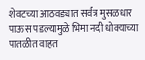शेवटच्या आठवड्यात सर्वत्र मुसळधार पाऊस पडल्यामुळे भिमा नदी धोक्याच्या पातळीत वाहत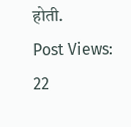होती.
Post Views: 22